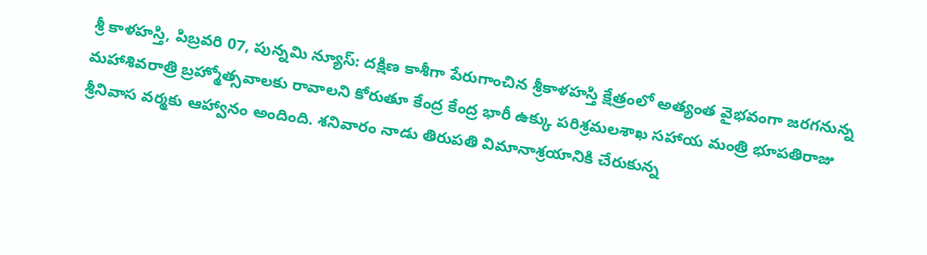శ్రీ కాళహస్తి, పిబ్రవరి 07, పున్నమి న్యూస్: దక్షిణ కాశీగా పేరుగాంచిన శ్రీకాళహస్తి క్షేత్రంలో అత్యంత వైభవంగా జరగనున్న మహాశివరాత్రి బ్రహ్మోత్సవాలకు రావాలని కోరుతూ కేంద్ర కేంద్ర భారీ ఉక్కు పరిశ్రమలశాఖ సహాయ మంత్రి భూపతిరాజు శ్రీనివాస వర్మకు ఆహ్వానం అందింది. శనివారం నాడు తిరుపతి విమానాశ్రయానికి చేరుకున్న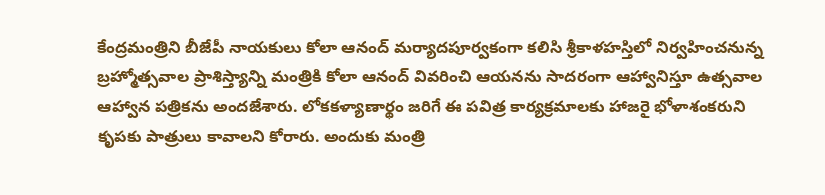కేంద్రమంత్రిని బీజేపీ నాయకులు కోలా ఆనంద్ మర్యాదపూర్వకంగా కలిసి శ్రీకాళహస్తిలో నిర్వహించనున్న బ్రహ్మోత్సవాల ప్రాశిస్త్యాన్ని మంత్రికి కోలా ఆనంద్ వివరించి ఆయనను సాదరంగా ఆహ్వానిస్తూ ఉత్సవాల ఆహ్వాన పత్రికను అందజేశారు. లోకకళ్యాణార్థం జరిగే ఈ పవిత్ర కార్యక్రమాలకు హాజరై భోళాశంకరుని కృపకు పాత్రులు కావాలని కోరారు. అందుకు మంత్రి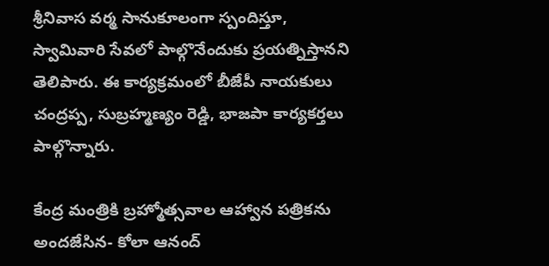శ్రీనివాస వర్మ సానుకూలంగా స్పందిస్తూ, స్వామివారి సేవలో పాల్గొనేందుకు ప్రయత్నిస్తానని తెలిపారు. ఈ కార్యక్రమంలో బీజేపీ నాయకులు చంద్రప్ప, సుబ్రహ్మణ్యం రెడ్డి, భాజపా కార్యకర్తలు పాల్గొన్నారు.

కేంద్ర మంత్రికి బ్రహ్మోత్సవాల ఆహ్వాన పత్రికను అందజేసిన- కోలా ఆనంద్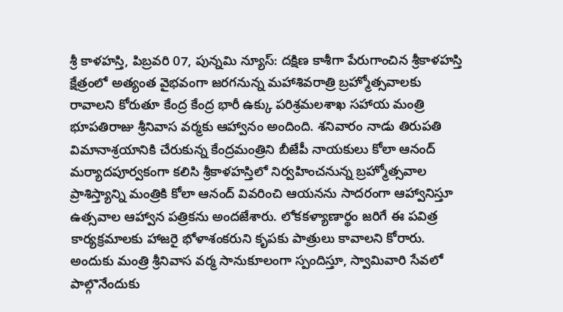శ్రీ కాళహస్తి, పిబ్రవరి 07, పున్నమి న్యూస్: దక్షిణ కాశీగా పేరుగాంచిన శ్రీకాళహస్తి క్షేత్రంలో అత్యంత వైభవంగా జరగనున్న మహాశివరాత్రి బ్రహ్మోత్సవాలకు రావాలని కోరుతూ కేంద్ర కేంద్ర భారీ ఉక్కు పరిశ్రమలశాఖ సహాయ మంత్రి భూపతిరాజు శ్రీనివాస వర్మకు ఆహ్వానం అందింది. శనివారం నాడు తిరుపతి విమానాశ్రయానికి చేరుకున్న కేంద్రమంత్రిని బీజేపీ నాయకులు కోలా ఆనంద్ మర్యాదపూర్వకంగా కలిసి శ్రీకాళహస్తిలో నిర్వహించనున్న బ్రహ్మోత్సవాల ప్రాశిస్త్యాన్ని మంత్రికి కోలా ఆనంద్ వివరించి ఆయనను సాదరంగా ఆహ్వానిస్తూ ఉత్సవాల ఆహ్వాన పత్రికను అందజేశారు. లోకకళ్యాణార్థం జరిగే ఈ పవిత్ర కార్యక్రమాలకు హాజరై భోళాశంకరుని కృపకు పాత్రులు కావాలని కోరారు. అందుకు మంత్రి శ్రీనివాస వర్మ సానుకూలంగా స్పందిస్తూ, స్వామివారి సేవలో పాల్గొనేందుకు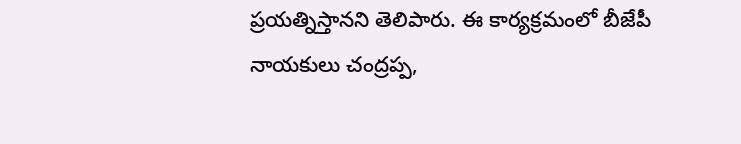ప్రయత్నిస్తానని తెలిపారు. ఈ కార్యక్రమంలో బీజేపీ నాయకులు చంద్రప్ప,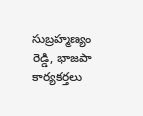సుబ్రహ్మణ్యం రెడ్డి, భాజపా కార్యకర్తలు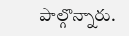పాల్గొన్నారు.